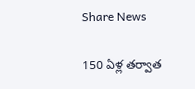Share News

150 ఏళ్ల తర్వాత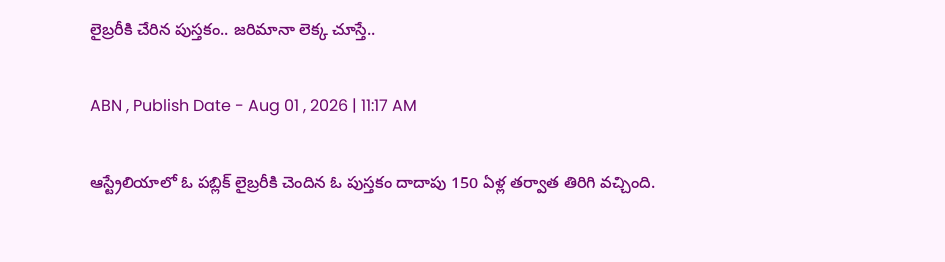లైబ్రరీకి చేరిన పుస్తకం.. జరిమానా లెక్క చూస్తే..

ABN , Publish Date - Aug 01 , 2026 | 11:17 AM

ఆస్ట్రేలియాలో ఓ పబ్లిక్ లైబ్రరీకి చెందిన ఓ పుస్తకం దాదాపు 150 ఏళ్ల తర్వాత తిరిగి వచ్చింది.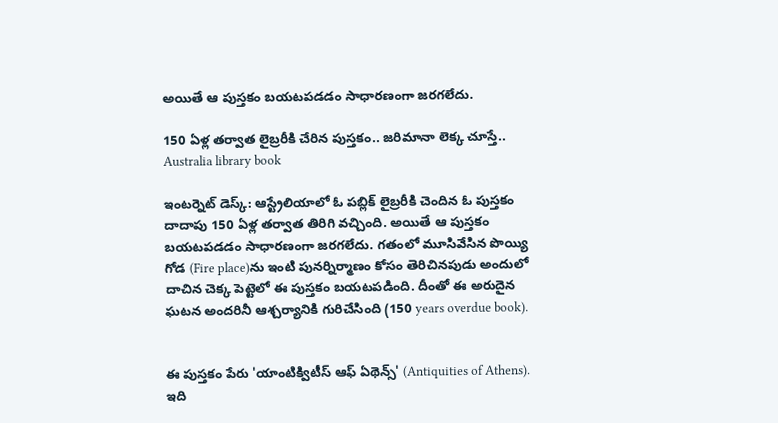అయితే ఆ పుస్తకం బయటపడడం సాధారణంగా జరగలేదు.

150 ఏళ్ల తర్వాత లైబ్రరీకి చేరిన పుస్తకం.. జరిమానా లెక్క చూస్తే..
Australia library book

ఇంటర్నెట్ డెస్క్: ఆస్ట్రేలియాలో ఓ పబ్లిక్ లైబ్రరీకి చెందిన ఓ పుస్తకం దాదాపు 150 ఏళ్ల తర్వాత తిరిగి వచ్చింది. అయితే ఆ పుస్తకం బయటపడడం సాధారణంగా జరగలేదు. గతంలో మూసివేసిన పొయ్యి గోడ (Fire place)ను ఇంటి పునర్నిర్మాణం కోసం తెరిచినపుడు అందులో దాచిన చెక్క పెట్టెలో ఈ పుస్తకం బయటపడింది. దీంతో ఈ అరుదైన ఘటన అందరినీ ఆశ్చర్యానికి గురిచేసింది (150 years overdue book).


ఈ పుస్తకం పేరు 'యాంటిక్విటీస్ ఆఫ్ ఏథెన్స్' (Antiquities of Athens). ఇది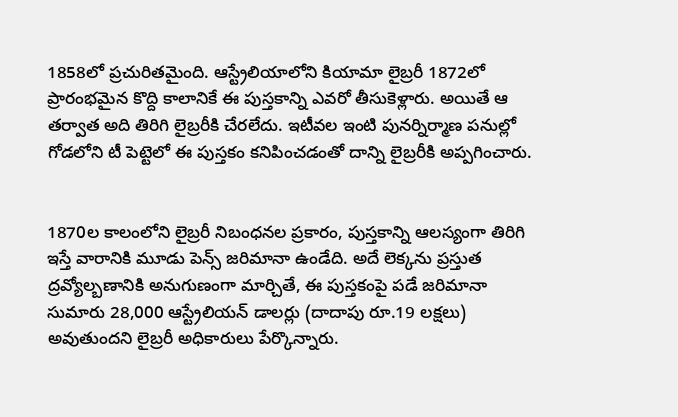1858లో ప్రచురితమైంది. ఆస్ట్రేలియాలోని కియామా లైబ్రరీ 1872లో ప్రారంభమైన కొద్ది కాలానికే ఈ పుస్తకాన్ని ఎవరో తీసుకెళ్లారు. అయితే ఆ తర్వాత అది తిరిగి లైబ్రరీకి చేరలేదు. ఇటీవల ఇంటి పునర్నిర్మాణ పనుల్లో గోడలోని టీ పెట్టెలో ఈ పుస్తకం కనిపించడంతో దాన్ని లైబ్రరీకి అప్పగించారు.


1870ల కాలంలోని లైబ్రరీ నిబంధనల ప్రకారం, పుస్తకాన్ని ఆలస్యంగా తిరిగి ఇస్తే వారానికి మూడు పెన్స్ జరిమానా ఉండేది. అదే లెక్కను ప్రస్తుత ద్రవ్యోల్బణానికి అనుగుణంగా మార్చితే, ఈ పుస్తకంపై పడే జరిమానా సుమారు 28,000 ఆస్ట్రేలియన్ డాలర్లు (దాదాపు రూ.19 లక్షలు) అవుతుందని లైబ్రరీ అధికారులు పేర్కొన్నారు.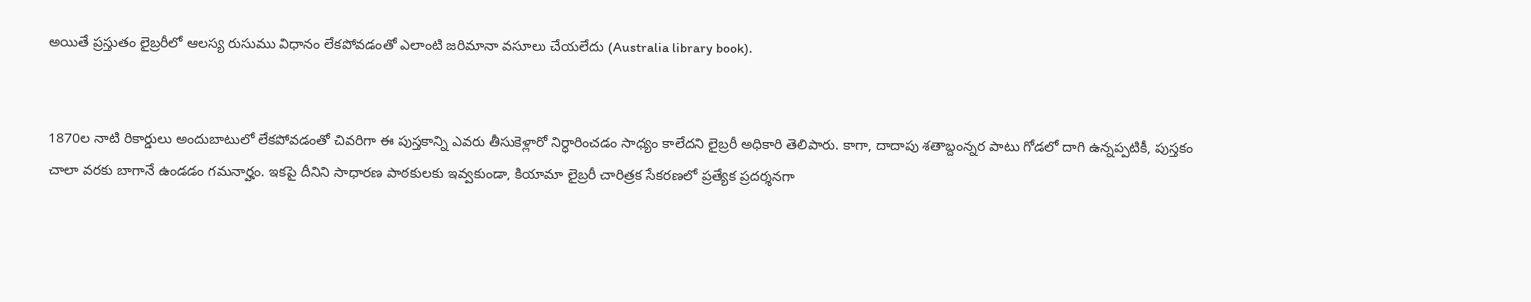అయితే ప్రస్తుతం లైబ్రరీలో ఆలస్య రుసుము విధానం లేకపోవడంతో ఎలాంటి జరిమానా వసూలు చేయలేదు (Australia library book).


1870ల నాటి రికార్డులు అందుబాటులో లేకపోవడంతో చివరిగా ఈ పుస్తకాన్ని ఎవరు తీసుకెళ్లారో నిర్ధారించడం సాధ్యం కాలేదని లైబ్రరీ అధికారి తెలిపారు. కాగా, దాదాపు శతాబ్దంన్నర పాటు గోడలో దాగి ఉన్నప్పటికీ, పుస్తకం చాలా వరకు బాగానే ఉండడం గమనార్హం. ఇకపై దీనిని సాధారణ పాఠకులకు ఇవ్వకుండా, కియామా లైబ్రరీ చారిత్రక సేకరణలో ప్రత్యేక ప్రదర్శనగా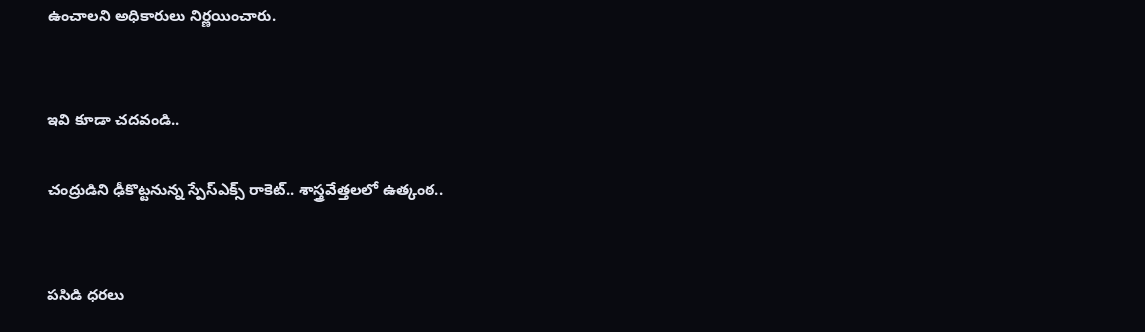ఉంచాలని అధికారులు నిర్ణయించారు.


ఇవి కూడా చదవండి..

చంద్రుడిని ఢీకొట్టనున్న స్పేస్‌ఎక్స్ రాకెట్.. శాస్త్రవేత్తలలో ఉత్కంఠ..


పసిడి ధరలు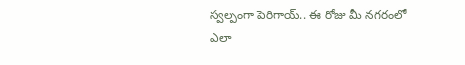స్వల్పంగా పెరిగాయ్.. ఈ రోజు మీ నగరంలో ఎలా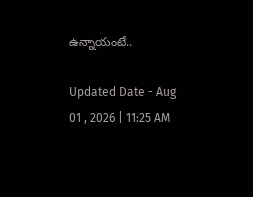ఉన్నాయంటే..

Updated Date - Aug 01 , 2026 | 11:25 AM